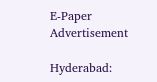E-Paper
Advertisement

Hyderabad: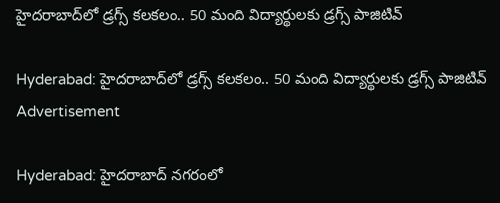హైదరాబాద్‌లో డ్రగ్స్ కలకలం.. 50 మంది విద్యార్థులకు డ్రగ్స్ పాజిటివ్

Hyderabad: హైదరాబాద్‌లో డ్రగ్స్ కలకలం.. 50 మంది విద్యార్థులకు డ్రగ్స్ పాజిటివ్
Advertisement

Hyderabad: హైదరాబాద్ నగరంలో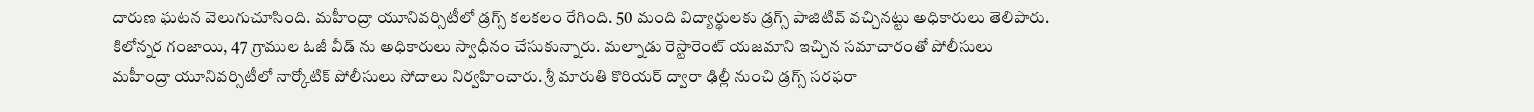దారుణ ఘటన వెలుగుచూసింది. మహీంద్రా యూనివర్సిటీలో డ్రగ్స్ కలకలం రేగింది. 50 మంది విద్యార్థులకు డ్రగ్స్ పాజిటివ్ వచ్చినట్టు అధికారులు తెలిపారు. కిలోన్నర గంజాయి, 47 గ్రాముల ఓజీ వీడ్ ను అధికారులు స్వాధీనం చేసుకున్నారు. మల్నాడు రెస్టారెంట్ యజమాని ఇచ్చిన సమాచారంతో పోలీసులు మహీంద్రా యూనివర్సిటీలో నార్కోటిక్ పోలీసులు సోదాలు నిర్వహించారు. శ్రీ మారుతి కొరియర్ ద్వారా ఢిల్లీ నుంచి డ్రగ్స్ సరఫరా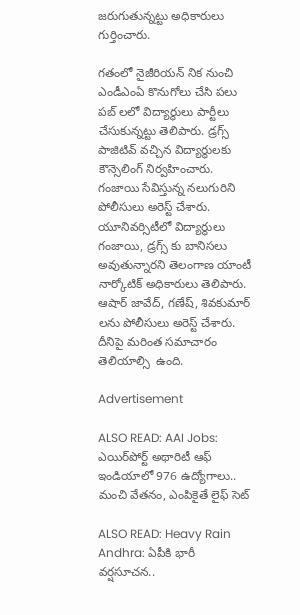జరుగుతున్నట్టు అధికారులు గుర్తించారు.

గతంలో నైజీరియన్ నిక నుంచి ఎండీఎంఏ కొనుగోలు చేసి పలు పబ్ లలో విద్యార్థులు పార్టీలు చేసుకున్నట్టు తెలిపారు. డ్రగ్స్ పాజిటివ్ వచ్చిన విద్యార్థులకు కౌన్సెలింగ్ నిర్వహించారు. గంజాయి సేవిస్తున్న నలుగురిని పోలీసులు అరెస్ట్ చేశారు. యూనివర్సిటీలో విద్యార్థులు గంజాయి, డ్రగ్స్ కు బానిసలు అవుతున్నారని తెలంగాణ యాంటీ నార్కోటిక్ అధికారులు తెలిపారు. ఆషార్ జావేద్, గణేష్, శివకుమార్ లను పోలీసులు అరెస్ట్ చేశారు. దీనిపై మరింత సమాచారం తెలియాల్సి  ఉంది.

Advertisement

ALSO READ: AAI Jobs: ఎయిర్‌పోర్ట్ అథారిటీ ఆఫ్ ఇండియాలో 976 ఉద్యోగాలు.. మంచి వేతనం, ఎంపికైతే లైఫ్ సెట్

ALSO READ: Heavy Rain Andhra: ఏపీకి భారీ వర్షసూచన..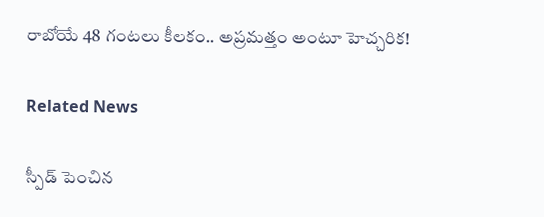రాబోయే 48 గంటలు కీలకం.. అప్రమత్తం అంటూ హెచ్చరిక!

Related News

స్పీడ్ పెంచిన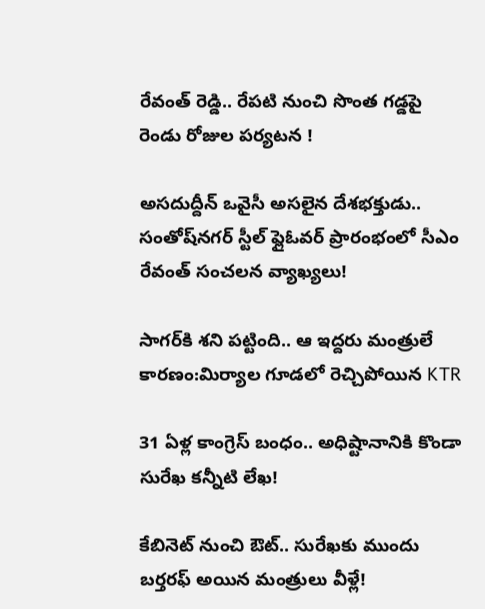రేవంత్ రెడ్డి.. రేపటి నుంచి సొంత గడ్డపై రెండు రోజుల పర్యటన !

అసదుద్దీన్ ఒవైసీ అసలైన దేశభక్తుడు.. సంతోష్‌నగర్ స్టీల్ ఫ్లైఓవర్ ప్రారంభంలో సీఎం రేవంత్ సంచలన వ్యాఖ్యలు!

సాగర్‌కి శని పట్టింది.. ఆ ఇద్దరు మంత్రులే కారణం:మిర్యాల గూడలో రెచ్చిపోయిన KTR

31 ఏళ్ల కాంగ్రెస్ బంధం.. అధిష్టానానికి కొండా సురేఖ కన్నీటి లేఖ!

కేబినెట్ నుంచి ఔట్.. సురేఖకు ముందు బర్తరఫ్ అయిన మంత్రులు వీళ్లే!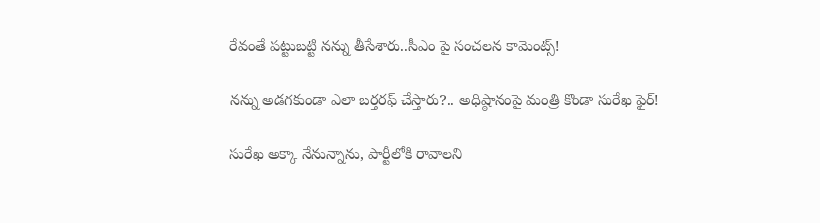రేవంతే పట్టుబట్టి నన్ను తీసేశారు..సీఎం పై సంచలన కామెంట్స్!

నన్ను అడగకుండా ఎలా బర్తరఫ్ చేస్తారు?.. అధిష్ఠానంపై మంత్రి కొండా సురేఖ ఫైర్!

సురేఖ అక్కా నేనున్నాను, పార్టీలోకి రావాలని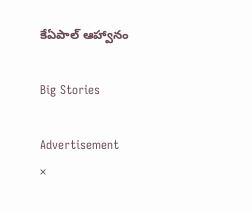కేఏపాల్ ఆహ్వానం

Big Stories

Advertisement
×